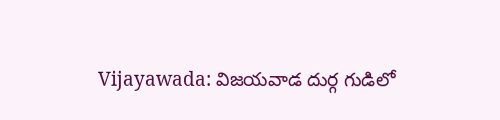Vijayawada: విజయవాడ దుర్గ గుడిలో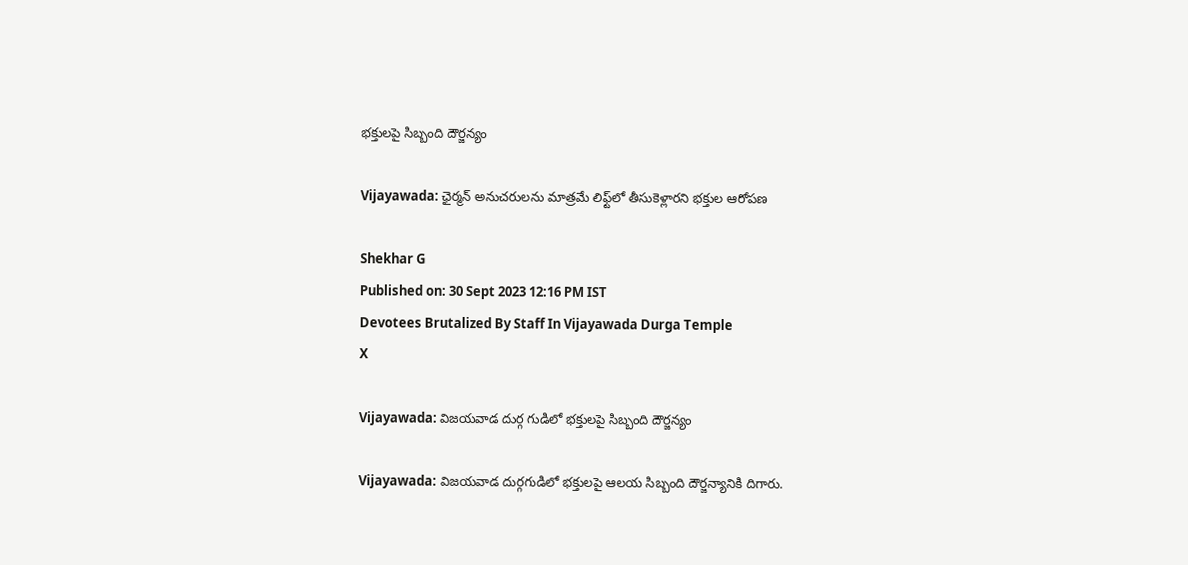భక్తులపై సిబ్బంది దౌర్జన్యం

Vijayawada: ఛైర్మన్ అనుచరులను మాత్రమే లిఫ్ట్‌లో తీసుకెళ్లారని భక్తుల ఆరోపణ

Shekhar G
Published on: 30 Sept 2023 12:16 PM IST
Devotees Brutalized By Staff In Vijayawada Durga Temple
X

Vijayawada: విజయవాడ దుర్గ గుడిలో భక్తులపై సిబ్బంది దౌర్జన్యం

Vijayawada: విజయవాడ దుర్గగుడిలో భక్తులపై ఆలయ సిబ్బంది దౌర్జన్యానికి దిగారు.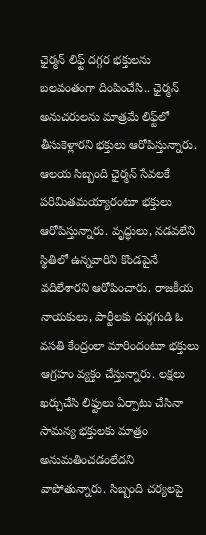ఛైర్మన్ లిఫ్ట్‌ దగ్గర భక్తులను బలవంతంగా దింపించేసి.. ఛైర్మన్ అనుచరులను మాత్రమే లిఫ్ట్‌లో తీసుకెళ్లారని భక్తులు ఆరోపిస్తున్నారు. ఆలయ సిబ్బంది ఛైర్మన్ సేవలకే పరిమితమయ్యారంటూ భక్తులు ఆరోపిస్తున్నారు. వృద్ధులు, నడవలేని స్థితిలో ఉన్నవారిని కొండపైనే వదిలేశారని ఆరోపించారు. రాజకీయ నాయకులు, పార్టీలకు దుర్గగుడి ఓ వసతి కేంద్రంలా మారిందంటూ భక్తులు ఆగ్రహం వ్యక్తం చేస్తున్నారు. లక్షలు ఖర్చుచేసి లిఫ్టులు ఏర్పాటు చేసినా సామన్య భక్తులకు మాత్రం అనుమతించడంలేదని వాపోతున్నారు. సిబ్బంది చర్యలపై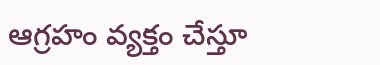ఆగ్రహం వ్యక్తం చేస్తూ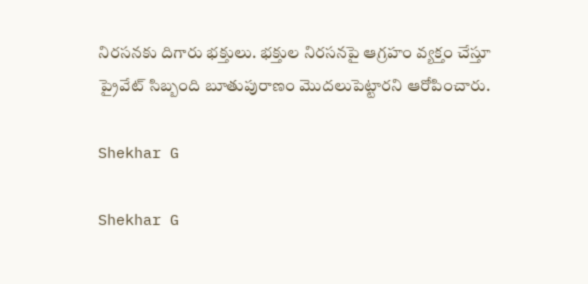నిరసనకు దిగారు భక్తులు. భక్తుల నిరసనపై ఆగ్రహం వ్యక్తం చేస్తూ ప్రైవేట్ సిబ్బంది బూతుపురాణం మొదలుపెట్టారని ఆరోపించారు.

Shekhar G

Shekhar G